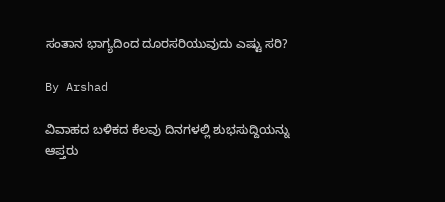ಸಂತಾನ ಭಾಗ್ಯದಿಂದ ದೂರಸರಿಯುವುದು ಎಷ್ಟು ಸರಿ?

By Arshad

ವಿವಾಹದ ಬಳಿಕದ ಕೆಲವು ದಿನಗಳಲ್ಲಿ ಶುಭಸುದ್ದಿಯನ್ನು ಆಪ್ತರು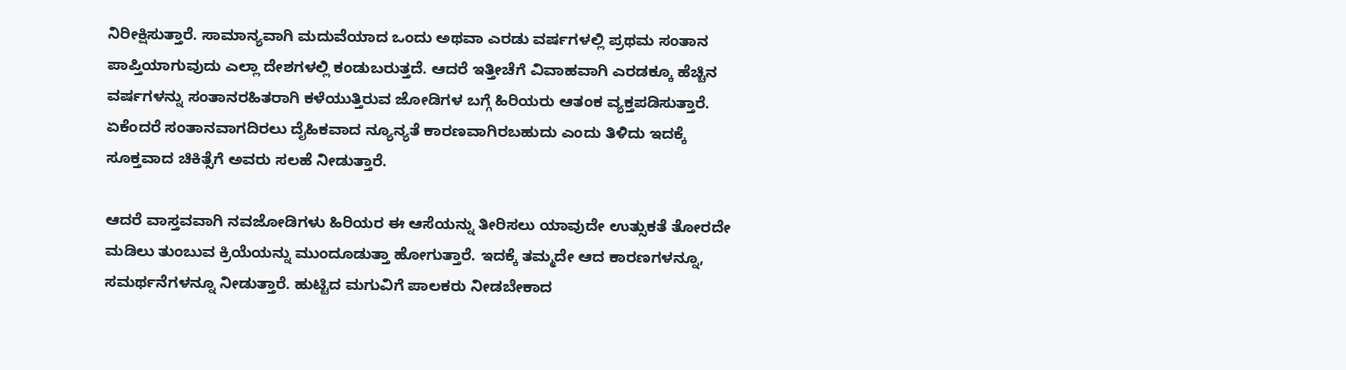ನಿರೀಕ್ಷಿಸುತ್ತಾರೆ. ಸಾಮಾನ್ಯವಾಗಿ ಮದುವೆಯಾದ ಒಂದು ಅಥವಾ ಎರಡು ವರ್ಷಗಳಲ್ಲಿ ಪ್ರಥಮ ಸಂತಾನ ಪಾಪ್ತಿಯಾಗುವುದು ಎಲ್ಲಾ ದೇಶಗಳಲ್ಲಿ ಕಂಡುಬರುತ್ತದೆ. ಆದರೆ ಇತ್ತೀಚೆಗೆ ವಿವಾಹವಾಗಿ ಎರಡಕ್ಕೂ ಹೆಚ್ಚಿನ ವರ್ಷಗಳನ್ನು ಸಂತಾನರಹಿತರಾಗಿ ಕಳೆಯುತ್ತಿರುವ ಜೋಡಿಗಳ ಬಗ್ಗೆ ಹಿರಿಯರು ಆತಂಕ ವ್ಯಕ್ತಪಡಿಸುತ್ತಾರೆ. ಏಕೆಂದರೆ ಸಂತಾನವಾಗದಿರಲು ದೈಹಿಕವಾದ ನ್ಯೂನ್ಯತೆ ಕಾರಣವಾಗಿರಬಹುದು ಎಂದು ತಿಳಿದು ಇದಕ್ಕೆ ಸೂಕ್ತವಾದ ಚಿಕಿತ್ಸೆಗೆ ಅವರು ಸಲಹೆ ನೀಡುತ್ತಾರೆ.

ಆದರೆ ವಾಸ್ತವವಾಗಿ ನವಜೋಡಿಗಳು ಹಿರಿಯರ ಈ ಆಸೆಯನ್ನು ತೀರಿಸಲು ಯಾವುದೇ ಉತ್ಸುಕತೆ ತೋರದೇ ಮಡಿಲು ತುಂಬುವ ಕ್ರಿಯೆಯನ್ನು ಮುಂದೂಡುತ್ತಾ ಹೋಗುತ್ತಾರೆ. ಇದಕ್ಕೆ ತಮ್ಮದೇ ಆದ ಕಾರಣಗಳನ್ನೂ, ಸಮರ್ಥನೆಗಳನ್ನೂ ನೀಡುತ್ತಾರೆ. ಹುಟ್ಟಿದ ಮಗುವಿಗೆ ಪಾಲಕರು ನೀಡಬೇಕಾದ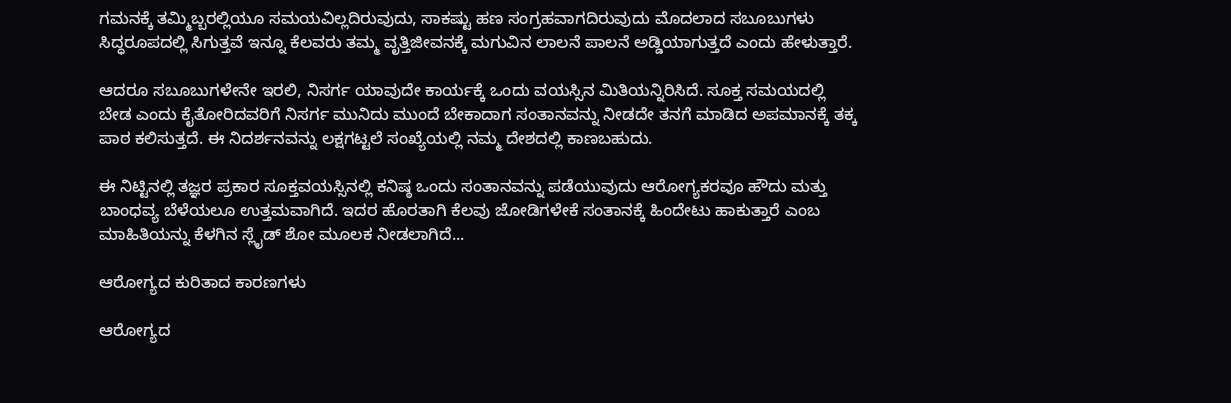ಗಮನಕ್ಕೆ ತಮ್ಮಿಬ್ಬರಲ್ಲಿಯೂ ಸಮಯವಿಲ್ಲದಿರುವುದು, ಸಾಕಷ್ಟು ಹಣ ಸಂಗ್ರಹವಾಗದಿರುವುದು ಮೊದಲಾದ ಸಬೂಬುಗಳು ಸಿದ್ಧರೂಪದಲ್ಲಿ ಸಿಗುತ್ತವೆ ಇನ್ನೂ ಕೆಲವರು ತಮ್ಮ ವೃತ್ತಿಜೀವನಕ್ಕೆ ಮಗುವಿನ ಲಾಲನೆ ಪಾಲನೆ ಅಡ್ಡಿಯಾಗುತ್ತದೆ ಎಂದು ಹೇಳುತ್ತಾರೆ.

ಆದರೂ ಸಬೂಬುಗಳೇನೇ ಇರಲಿ, ನಿಸರ್ಗ ಯಾವುದೇ ಕಾರ್ಯಕ್ಕೆ ಒಂದು ವಯಸ್ಸಿನ ಮಿತಿಯನ್ನಿರಿಸಿದೆ. ಸೂಕ್ತ ಸಮಯದಲ್ಲಿ ಬೇಡ ಎಂದು ಕೈತೋರಿದವರಿಗೆ ನಿಸರ್ಗ ಮುನಿದು ಮುಂದೆ ಬೇಕಾದಾಗ ಸಂತಾನವನ್ನು ನೀಡದೇ ತನಗೆ ಮಾಡಿದ ಅಪಮಾನಕ್ಕೆ ತಕ್ಕ ಪಾಠ ಕಲಿಸುತ್ತದೆ. ಈ ನಿದರ್ಶನವನ್ನು ಲಕ್ಷಗಟ್ಟಲೆ ಸಂಖ್ಯೆಯಲ್ಲಿ ನಮ್ಮ ದೇಶದಲ್ಲಿ ಕಾಣಬಹುದು.

ಈ ನಿಟ್ಟಿನಲ್ಲಿ ತಜ್ಞರ ಪ್ರಕಾರ ಸೂಕ್ತವಯಸ್ಸಿನಲ್ಲಿ ಕನಿಷ್ಠ ಒಂದು ಸಂತಾನವನ್ನು ಪಡೆಯುವುದು ಆರೋಗ್ಯಕರವೂ ಹೌದು ಮತ್ತು ಬಾಂಧವ್ಯ ಬೆಳೆಯಲೂ ಉತ್ತಮವಾಗಿದೆ. ಇದರ ಹೊರತಾಗಿ ಕೆಲವು ಜೋಡಿಗಳೇಕೆ ಸಂತಾನಕ್ಕೆ ಹಿಂದೇಟು ಹಾಕುತ್ತಾರೆ ಎಂಬ ಮಾಹಿತಿಯನ್ನು ಕೆಳಗಿನ ಸ್ಲೈಡ್ ಶೋ ಮೂಲಕ ನೀಡಲಾಗಿದೆ...

ಆರೋಗ್ಯದ ಕುರಿತಾದ ಕಾರಣಗಳು

ಆರೋಗ್ಯದ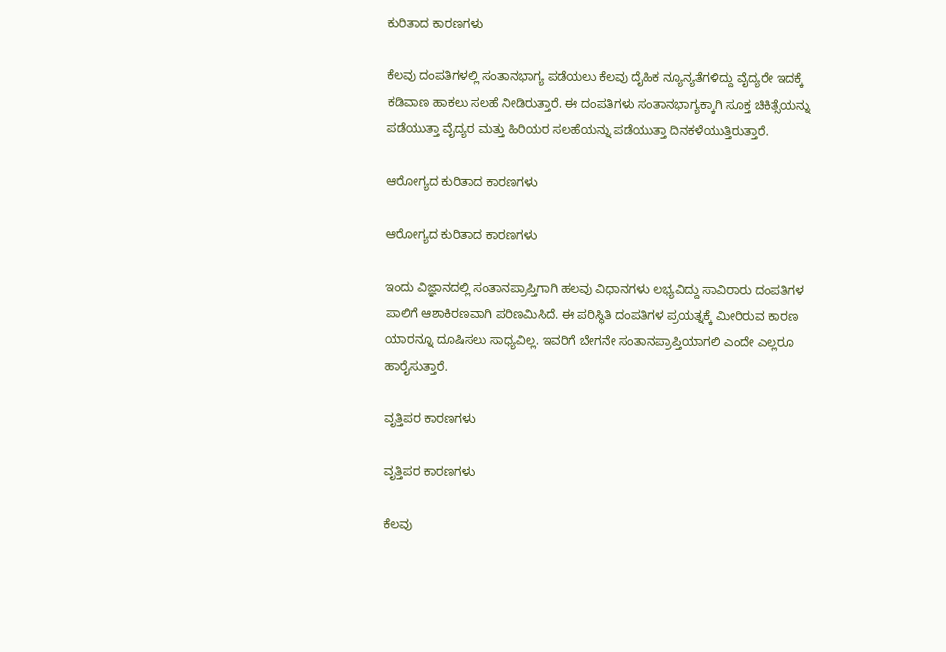ಕುರಿತಾದ ಕಾರಣಗಳು

ಕೆಲವು ದಂಪತಿಗಳಲ್ಲಿ ಸಂತಾನಭಾಗ್ಯ ಪಡೆಯಲು ಕೆಲವು ದೈಹಿಕ ನ್ಯೂನ್ಯತೆಗಳಿದ್ದು ವೈದ್ಯರೇ ಇದಕ್ಕೆ ಕಡಿವಾಣ ಹಾಕಲು ಸಲಹೆ ನೀಡಿರುತ್ತಾರೆ. ಈ ದಂಪತಿಗಳು ಸಂತಾನಭಾಗ್ಯಕ್ಕಾಗಿ ಸೂಕ್ತ ಚಿಕಿತ್ಸೆಯನ್ನು ಪಡೆಯುತ್ತಾ ವೈದ್ಯರ ಮತ್ತು ಹಿರಿಯರ ಸಲಹೆಯನ್ನು ಪಡೆಯುತ್ತಾ ದಿನಕಳೆಯುತ್ತಿರುತ್ತಾರೆ.

ಆರೋಗ್ಯದ ಕುರಿತಾದ ಕಾರಣಗಳು

ಆರೋಗ್ಯದ ಕುರಿತಾದ ಕಾರಣಗಳು

ಇಂದು ವಿಜ್ಞಾನದಲ್ಲಿ ಸಂತಾನಪ್ರಾಪ್ತಿಗಾಗಿ ಹಲವು ವಿಧಾನಗಳು ಲಭ್ಯವಿದ್ದು ಸಾವಿರಾರು ದಂಪತಿಗಳ ಪಾಲಿಗೆ ಆಶಾಕಿರಣವಾಗಿ ಪರಿಣಮಿಸಿದೆ. ಈ ಪರಿಸ್ಥಿತಿ ದಂಪತಿಗಳ ಪ್ರಯತ್ನಕ್ಕೆ ಮೀರಿರುವ ಕಾರಣ ಯಾರನ್ನೂ ದೂಷಿಸಲು ಸಾಧ್ಯವಿಲ್ಲ. ಇವರಿಗೆ ಬೇಗನೇ ಸಂತಾನಪ್ರಾಪ್ತಿಯಾಗಲಿ ಎಂದೇ ಎಲ್ಲರೂ ಹಾರೈಸುತ್ತಾರೆ.

ವೃತ್ತಿಪರ ಕಾರಣಗಳು

ವೃತ್ತಿಪರ ಕಾರಣಗಳು

ಕೆಲವು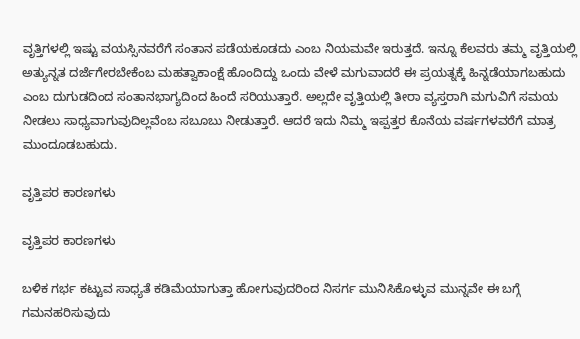ವೃತ್ತಿಗಳಲ್ಲಿ ಇಷ್ಟು ವಯಸ್ಸಿನವರೆಗೆ ಸಂತಾನ ಪಡೆಯಕೂಡದು ಎಂಬ ನಿಯಮವೇ ಇರುತ್ತದೆ. ಇನ್ನೂ ಕೆಲವರು ತಮ್ಮ ವೃತ್ತಿಯಲ್ಲಿ ಅತ್ಯುನ್ನತ ದರ್ಜೆಗೇರಬೇಕೆಂಬ ಮಹತ್ವಾಕಾಂಕ್ಷೆ ಹೊಂದಿದ್ದು ಒಂದು ವೇಳೆ ಮಗುವಾದರೆ ಈ ಪ್ರಯತ್ನಕ್ಕೆ ಹಿನ್ನಡೆಯಾಗಬಹುದು ಎಂಬ ದುಗುಡದಿಂದ ಸಂತಾನಭಾಗ್ಯದಿಂದ ಹಿಂದೆ ಸರಿಯುತ್ತಾರೆ. ಅಲ್ಲದೇ ವೃತ್ತಿಯಲ್ಲಿ ತೀರಾ ವ್ಯಸ್ತರಾಗಿ ಮಗುವಿಗೆ ಸಮಯ ನೀಡಲು ಸಾಧ್ಯವಾಗುವುದಿಲ್ಲವೆಂಬ ಸಬೂಬು ನೀಡುತ್ತಾರೆ. ಆದರೆ ಇದು ನಿಮ್ಮ ಇಪ್ಪತ್ತರ ಕೊನೆಯ ವರ್ಷಗಳವರೆಗೆ ಮಾತ್ರ ಮುಂದೂಡಬಹುದು.

ವೃತ್ತಿಪರ ಕಾರಣಗಳು

ವೃತ್ತಿಪರ ಕಾರಣಗಳು

ಬಳಿಕ ಗರ್ಭ ಕಟ್ಟುವ ಸಾಧ್ಯತೆ ಕಡಿಮೆಯಾಗುತ್ತಾ ಹೋಗುವುದರಿಂದ ನಿಸರ್ಗ ಮುನಿಸಿಕೊಳ್ಳುವ ಮುನ್ನವೇ ಈ ಬಗ್ಗೆ ಗಮನಹರಿಸುವುದು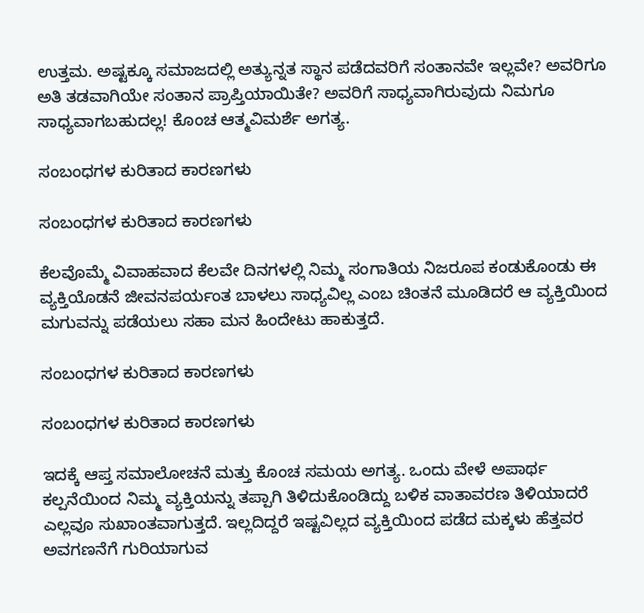ಉತ್ತಮ. ಅಷ್ಟಕ್ಕೂ ಸಮಾಜದಲ್ಲಿ ಅತ್ಯುನ್ನತ ಸ್ಥಾನ ಪಡೆದವರಿಗೆ ಸಂತಾನವೇ ಇಲ್ಲವೇ? ಅವರಿಗೂ ಅತಿ ತಡವಾಗಿಯೇ ಸಂತಾನ ಪ್ರಾಪ್ತಿಯಾಯಿತೇ? ಅವರಿಗೆ ಸಾಧ್ಯವಾಗಿರುವುದು ನಿಮಗೂ ಸಾಧ್ಯವಾಗಬಹುದಲ್ಲ! ಕೊಂಚ ಆತ್ಮವಿಮರ್ಶೆ ಅಗತ್ಯ.

ಸಂಬಂಧಗಳ ಕುರಿತಾದ ಕಾರಣಗಳು

ಸಂಬಂಧಗಳ ಕುರಿತಾದ ಕಾರಣಗಳು

ಕೆಲವೊಮ್ಮೆ ವಿವಾಹವಾದ ಕೆಲವೇ ದಿನಗಳಲ್ಲಿ ನಿಮ್ಮ ಸಂಗಾತಿಯ ನಿಜರೂಪ ಕಂಡುಕೊಂಡು ಈ ವ್ಯಕ್ತಿಯೊಡನೆ ಜೀವನಪರ್ಯಂತ ಬಾಳಲು ಸಾಧ್ಯವಿಲ್ಲ ಎಂಬ ಚಿಂತನೆ ಮೂಡಿದರೆ ಆ ವ್ಯಕ್ತಿಯಿಂದ ಮಗುವನ್ನು ಪಡೆಯಲು ಸಹಾ ಮನ ಹಿಂದೇಟು ಹಾಕುತ್ತದೆ.

ಸಂಬಂಧಗಳ ಕುರಿತಾದ ಕಾರಣಗಳು

ಸಂಬಂಧಗಳ ಕುರಿತಾದ ಕಾರಣಗಳು

ಇದಕ್ಕೆ ಆಪ್ತ ಸಮಾಲೋಚನೆ ಮತ್ತು ಕೊಂಚ ಸಮಯ ಅಗತ್ಯ. ಒಂದು ವೇಳೆ ಅಪಾರ್ಥ ಕಲ್ಪನೆಯಿಂದ ನಿಮ್ಮ ವ್ಯಕ್ತಿಯನ್ನು ತಪ್ಪಾಗಿ ತಿಳಿದುಕೊಂಡಿದ್ದು ಬಳಿಕ ವಾತಾವರಣ ತಿಳಿಯಾದರೆ ಎಲ್ಲವೂ ಸುಖಾಂತವಾಗುತ್ತದೆ. ಇಲ್ಲದಿದ್ದರೆ ಇಷ್ಟವಿಲ್ಲದ ವ್ಯಕ್ತಿಯಿಂದ ಪಡೆದ ಮಕ್ಕಳು ಹೆತ್ತವರ ಅವಗಣನೆಗೆ ಗುರಿಯಾಗುವ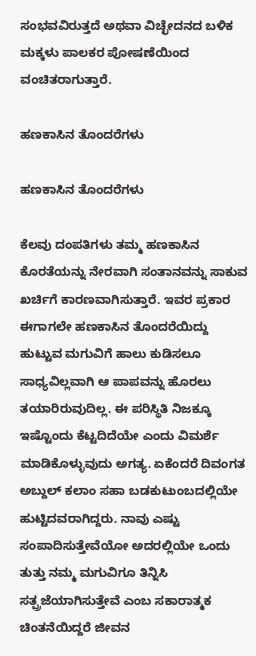ಸಂಭವವಿರುತ್ತದೆ ಅಥವಾ ವಿಚ್ಛೇದನದ ಬಳಿಕ ಮಕ್ಕಳು ಪಾಲಕರ ಪೋಷಣೆಯಿಂದ ವಂಚಿತರಾಗುತ್ತಾರೆ.

ಹಣಕಾಸಿನ ತೊಂದರೆಗಳು

ಹಣಕಾಸಿನ ತೊಂದರೆಗಳು

ಕೆಲವು ದಂಪತಿಗಳು ತಮ್ಮ ಹಣಕಾಸಿನ ಕೊರತೆಯನ್ನು ನೇರವಾಗಿ ಸಂತಾನವನ್ನು ಸಾಕುವ ಖರ್ಚಿಗೆ ಕಾರಣವಾಗಿಸುತ್ತಾರೆ. ಇವರ ಪ್ರಕಾರ ಈಗಾಗಲೇ ಹಣಕಾಸಿನ ತೊಂದರೆಯಿದ್ದು ಹುಟ್ಟುವ ಮಗುವಿಗೆ ಹಾಲು ಕುಡಿಸಲೂ ಸಾಧ್ಯವಿಲ್ಲವಾಗಿ ಆ ಪಾಪವನ್ನು ಹೊರಲು ತಯಾರಿರುವುದಿಲ್ಲ. ಈ ಪರಿಸ್ಥಿತಿ ನಿಜಕ್ಕೂ ಇಷ್ಟೊಂದು ಕೆಟ್ಟದಿದೆಯೇ ಎಂದು ವಿಮರ್ಶೆ ಮಾಡಿಕೊಳ್ಳುವುದು ಅಗತ್ಯ. ಏಕೆಂದರೆ ದಿವಂಗತ ಅಬ್ದುಲ್ ಕಲಾಂ ಸಹಾ ಬಡಕುಟುಂಬದಲ್ಲಿಯೇ ಹುಟ್ಟಿದವರಾಗಿದ್ದರು. ನಾವು ಎಷ್ಟು ಸಂಪಾದಿಸುತ್ತೇವೆಯೋ ಅದರಲ್ಲಿಯೇ ಒಂದು ತುತ್ತು ನಮ್ಮ ಮಗುವಿಗೂ ತಿನ್ನಿಸಿ ಸತ್ಪ್ರಜೆಯಾಗಿಸುತ್ತೇವೆ ಎಂಬ ಸಕಾರಾತ್ಮಕ ಚಿಂತನೆಯಿದ್ದರೆ ಜೀವನ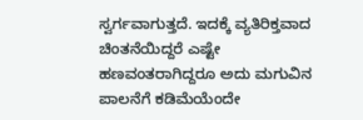ಸ್ವರ್ಗವಾಗುತ್ತದೆ. ಇದಕ್ಕೆ ವ್ಯತಿರಿಕ್ತವಾದ ಚಿಂತನೆಯಿದ್ದರೆ ಎಷ್ಟೇ ಹಣವಂತರಾಗಿದ್ದರೂ ಅದು ಮಗುವಿನ ಪಾಲನೆಗೆ ಕಡಿಮೆಯೆಂದೇ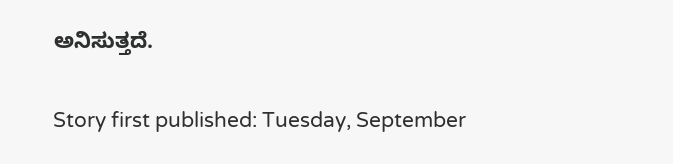ಅನಿಸುತ್ತದೆ.

Story first published: Tuesday, September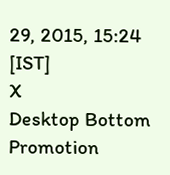29, 2015, 15:24 [IST]
X
Desktop Bottom Promotion